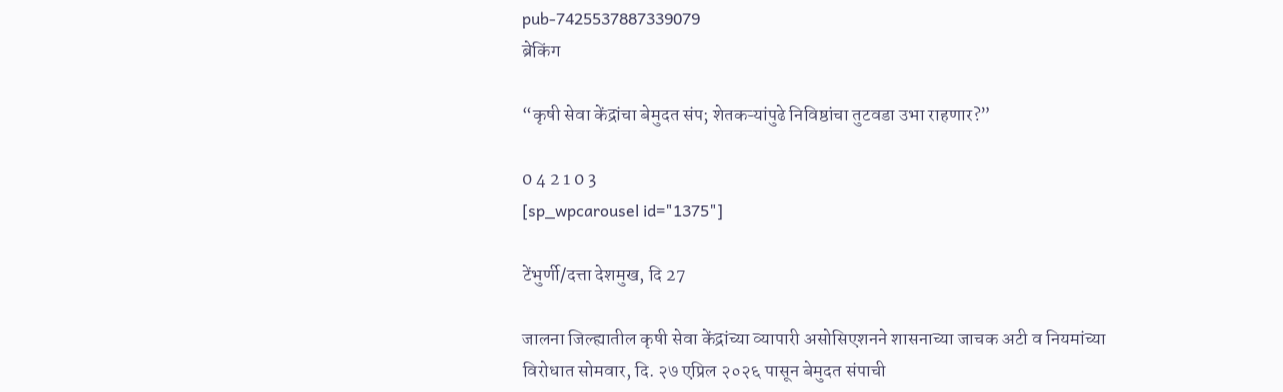pub-7425537887339079
ब्रेकिंग

“कृषी सेवा केंद्रांचा बेमुदत संप; शेतकऱ्यांपुढे निविष्ठांचा तुटवडा उभा राहणार?”

0 4 2 1 0 3
[sp_wpcarousel id="1375"]

टेंभुर्णी/दत्ता देशमुख, दि 27

जालना जिल्ह्यातील कृषी सेवा केंद्रांच्या व्यापारी असोसिएशनने शासनाच्या जाचक अटी व नियमांच्या विरोधात सोमवार, दि. २७ एप्रिल २०२६ पासून बेमुदत संपाची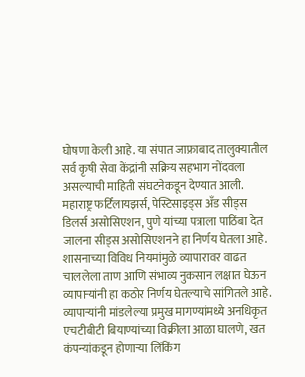घोषणा केली आहे. या संपात जाफ्राबाद तालुक्यातील सर्व कृषी सेवा केंद्रांनी सक्रिय सहभाग नोंदवला असल्याची माहिती संघटनेकडून देण्यात आली. महाराष्ट्र फर्टिलायझर्स, पेस्टिसाइड्स अँड सीड्स डिलर्स असोसिएशन, पुणे यांच्या पत्राला पाठिंबा देत जालना सीड्स असोसिएशनने हा निर्णय घेतला आहे. शासनाच्या विविध नियमांमुळे व्यापारावर वाढत चाललेला ताण आणि संभाव्य नुकसान लक्षात घेऊन व्यापाऱ्यांनी हा कठोर निर्णय घेतल्याचे सांगितले आहे. व्यापाऱ्यांनी मांडलेल्या प्रमुख मागण्यांमध्ये अनधिकृत एचटीबीटी बियाण्यांच्या विक्रीला आळा घालणे, खत कंपन्यांकडून होणाऱ्या लिंकिंग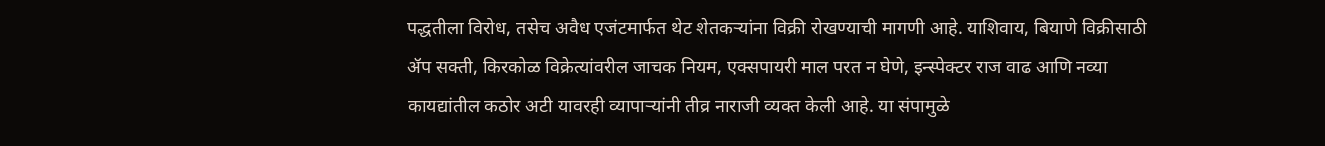पद्धतीला विरोध, तसेच अवैध एजंटमार्फत थेट शेतकऱ्यांना विक्री रोखण्याची मागणी आहे. याशिवाय, बियाणे विक्रीसाठी ॲप सक्ती, किरकोळ विक्रेत्यांवरील जाचक नियम, एक्सपायरी माल परत न घेणे, इन्स्पेक्टर राज वाढ आणि नव्या कायद्यांतील कठोर अटी यावरही व्यापाऱ्यांनी तीव्र नाराजी व्यक्त केली आहे. या संपामुळे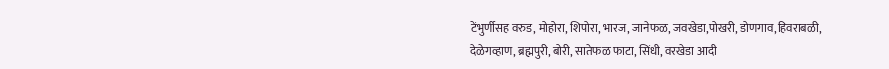टेंभुर्णीसह वरुड, मोहोरा, शिपोरा, भारज, जानेफळ, जवखेडा,पोखरी, डोणगाव,हिवराबळी, देळेगव्हाण, ब्रह्मपुरी, बोरी, सातेफळ फाटा, सिंधी, वरखेडा आदी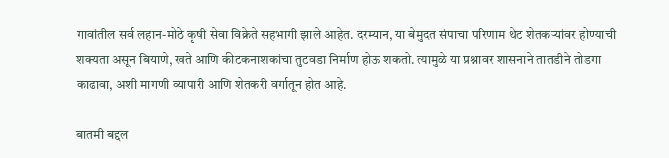गावांतील सर्व लहान-मोठे कृषी सेवा विक्रेते सहभागी झाले आहेत. दरम्यान, या बेमुदत संपाचा परिणाम थेट शेतकऱ्यांवर होण्याची शक्यता असून बियाणे, खते आणि कीटकनाशकांचा तुटवडा निर्माण होऊ शकतो. त्यामुळे या प्रश्नावर शासनाने तातडीने तोडगा काढावा, अशी मागणी व्यापारी आणि शेतकरी वर्गातून होत आहे.

बातमी बद्दल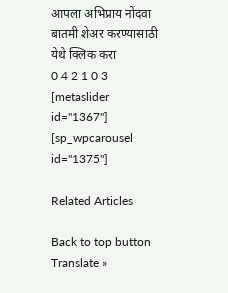आपला अभिप्राय नोंदवा
बातमी शेअर करण्यासाठी येथे क्लिक करा
0 4 2 1 0 3
[metaslider id="1367"]
[sp_wpcarousel id="1375"]

Related Articles

Back to top button
Translate »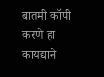बातमी कॉपी करणे हा कायद्याने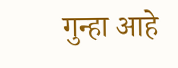गुन्हा आहे